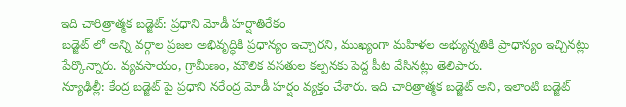ఇది చారిత్రాత్మక బడ్జెట్: ప్రధాని మోడీ హర్షాతిరేకం
బడ్జెట్ లో అన్ని వర్గాల ప్రజల అభివృద్ధికి ప్రధాన్యం ఇచ్చారని, ముఖ్యంగా మహిళల అభ్యున్నతికి ప్రాధాన్యం ఇచ్చినట్లు పేర్కొన్నారు. వ్యవసాయం, గ్రామీణం, మౌలిక వసతుల కల్పనకు పెద్ద పీట వేసినట్లు తెలిపారు.
న్యూఢిల్లీ: కేంద్ర బడ్జెట్ పై ప్రధాని నరేంద్ర మోడీ హర్షం వ్యక్తం చేశారు. ఇది చారిత్రాత్మక బడ్జెట్ అని, ఇలాంటి బడ్జెట్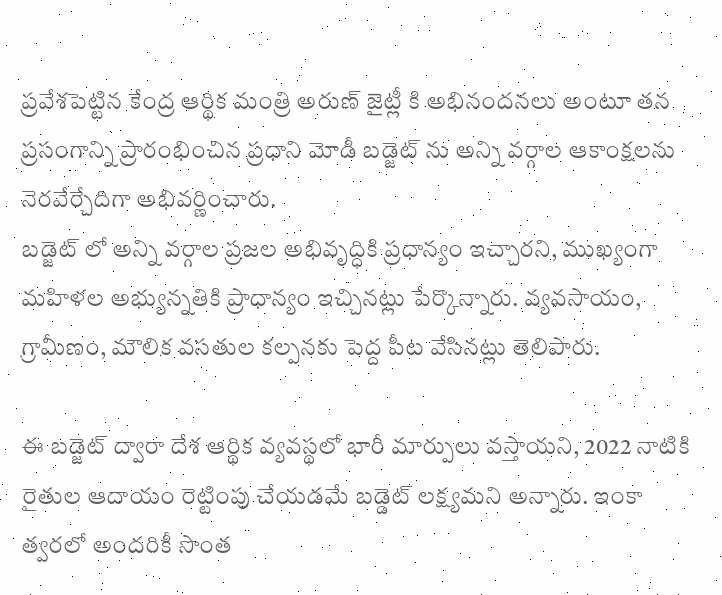ప్రవేశపెట్టిన కేంద్ర ఆర్థిక మంత్రి అరుణ్ జైట్లీ కి అభినందనలు అంటూ తన ప్రసంగాన్ని ప్రారంభించిన ప్రధాని మోడీ బడ్జెట్ ను అన్ని వర్గాల ఆకాంక్షలను నెరవేర్చేదిగా అభివర్ణించారు.
బడ్జెట్ లో అన్ని వర్గాల ప్రజల అభివృద్ధికి ప్రధాన్యం ఇచ్చారని, ముఖ్యంగా మహిళల అభ్యున్నతికి ప్రాధాన్యం ఇచ్చినట్లు పేర్కొన్నారు. వ్యవసాయం, గ్రామీణం, మౌలిక వసతుల కల్పనకు పెద్ద పీట వేసినట్లు తెలిపారు.

ఈ బడ్జెట్ ద్వారా దేశ ఆర్థిక వ్యవస్థలో భారీ మార్పులు వస్తాయని, 2022 నాటికి రైతుల ఆదాయం రెట్టింపు చేయడమే బడ్డెట్ లక్ష్యమని అన్నారు. ఇంకా త్వరలో అందరికీ సొంత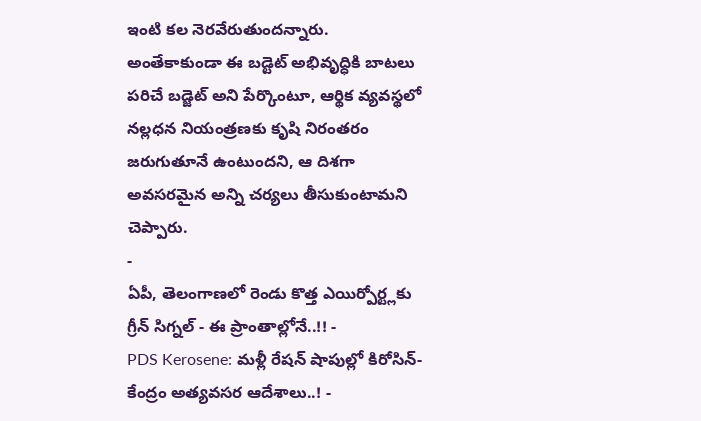ఇంటి కల నెరవేరుతుందన్నారు.
అంతేకాకుండా ఈ బడ్టెట్ అభివృద్ధికి బాటలు పరిచే బడ్జెట్ అని పేర్కొంటూ, ఆర్థిక వ్యవస్థలో నల్లధన నియంత్రణకు కృషి నిరంతరం జరుగుతూనే ఉంటుందని, ఆ దిశగా అవసరమైన అన్ని చర్యలు తీసుకుంటామని చెప్పారు.
-
ఏపీ, తెలంగాణలో రెండు కొత్త ఎయిర్పోర్ట్లకు గ్రీన్ సిగ్నల్ - ఈ ప్రాంతాల్లోనే..!! -
PDS Kerosene: మళ్లీ రేషన్ షాపుల్లో కిరోసిన్-కేంద్రం అత్యవసర ఆదేశాలు..! -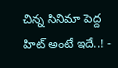చిన్న సినిమా పెద్ద హిట్ అంటే ఇదే..! -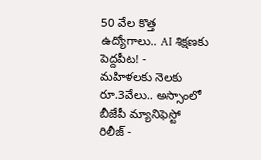50 వేల కొత్త ఉద్యోగాలు.. AI శిక్షణకు పెద్దపీట! -
మహిళలకు నెలకు రూ.3వేలు.. అస్సాంలో బీజేపీ మ్యానిఫెస్టో రిలీజ్ -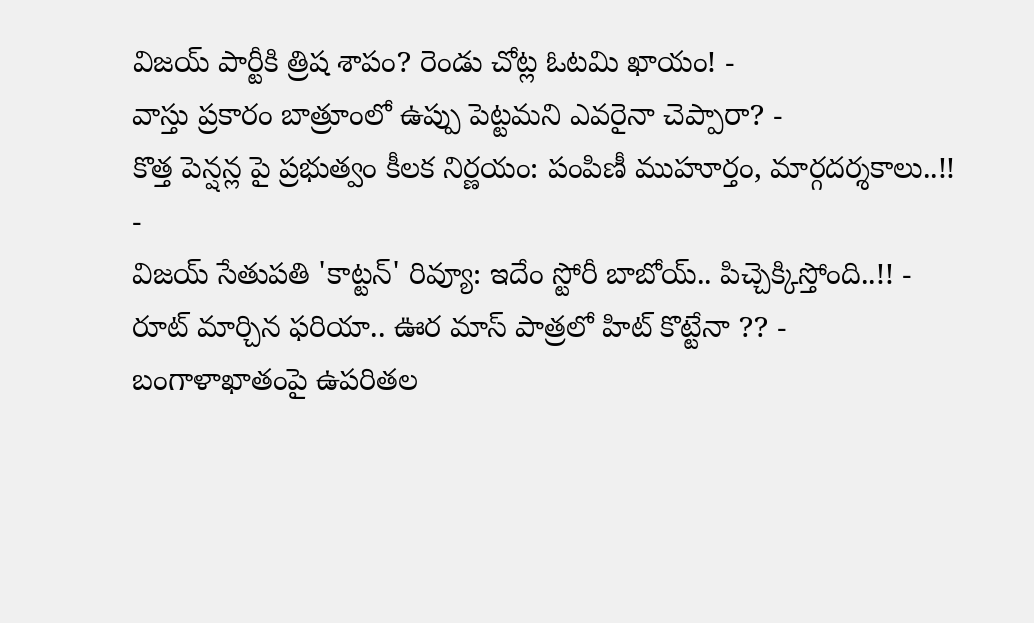విజయ్ పార్టీకి త్రిష శాపం? రెండు చోట్ల ఓటమి ఖాయం! -
వాస్తు ప్రకారం బాత్రూంలో ఉప్పు పెట్టమని ఎవరైనా చెప్పారా? -
కొత్త పెన్షన్ల పై ప్రభుత్వం కీలక నిర్ణయం: పంపిణీ ముహూర్తం, మార్గదర్శకాలు..!! -
విజయ్ సేతుపతి 'కాట్టన్' రివ్యూ: ఇదేం స్టోరీ బాబోయ్.. పిచ్చెక్కిస్తోంది..!! -
రూట్ మార్చిన ఫరియా.. ఊర మాస్ పాత్రలో హిట్ కొట్టేనా ?? -
బంగాళాఖాతంపై ఉపరితల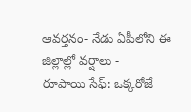ఆవర్తనం- నేడు ఏపీలోని ఈ జిల్లాల్లో వర్షాలు -
రూపాయి సేఫ్: ఒక్కరోజే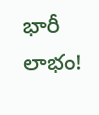భారీ లాభం!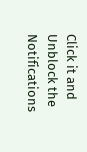Click it and Unblock the Notifications